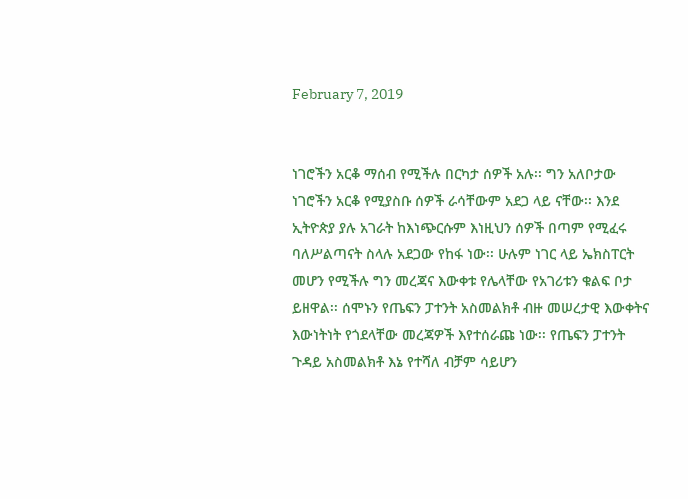February 7, 2019


ነገሮችን አርቆ ማሰብ የሚችሉ በርካታ ሰዎች አሉ፡፡ ግን አለቦታው ነገሮችን አርቆ የሚያስቡ ሰዎች ራሳቸውም አደጋ ላይ ናቸው፡፡ እንደ ኢትዮጵያ ያሉ አገራት ከእነጭርሱም እነዚህን ሰዎች በጣም የሚፈሩ ባለሥልጣናት ስላሉ አደጋው የከፋ ነው፡፡ ሁሉም ነገር ላይ ኤክስፐርት መሆን የሚችሉ ግን መረጃና እውቀቱ የሌላቸው የአገሪቱን ቁልፍ ቦታ ይዘዋል፡፡ ሰሞኑን የጤፍን ፓተንት አስመልክቶ ብዙ መሠረታዊ እውቀትና እውነትነት የጎደላቸው መረጃዎች እየተሰራጩ ነው፡፡ የጤፍን ፓተንት ጉዳይ አስመልክቶ እኔ የተሻለ ብቻም ሳይሆን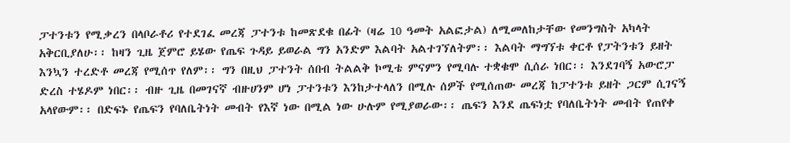ፓተንቱን የሚቃረን በላቦራቶሪ የተደገፈ መረጃ ፓተንቱ ከመጽደቁ በፊት (ዛሬ 10 ዓመት አልፎታል) ለሚመለከታቸው የመንግስት አካላት አቅርቢያለሁ፡፡ ከዛን ጊዜ ጀምሮ ይሄው የጤፍ ጉዳይ ይወራል ግን አንድም እልባት አልተገኘለትም፡፡ እልባት ማግኘቱ ቀርቶ የፓትንቱን ይዘት እንኳን ተረድቶ መረጃ የሚሰጥ የለም፡፡ ግን በዚህ ፓተንት ሰበብ ትልልቅ ኮሚቴ ምናምን የሚባሉ ተቋቁሞ ሲሰራ ነበር፡፡ እንደገባኝ አውሮፓ ድረስ ተሄዶም ነበር፡፡ ብዙ ጊዜ በመገናኛ ብዙሀንም ሆነ ፓተንቱን እንከታተላለን በሚሉ ሰዎች የሚሰጠው መረጃ ከፓተንቱ ይዘት ጋርም ሲገናኝ አላየውም፡፡ በድፍኑ የጤፍን የባለቤትነት መብት የእኛ ነው በሚል ነው ሁሉም የሚያወራው፡፡ ጤፍን እንደ ጤፍነቷ የባለቤትነት መብት የጠየቀ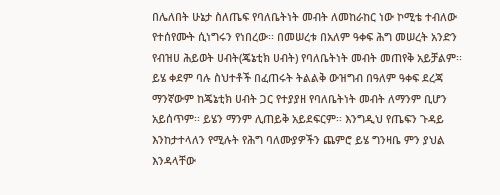በሌለበት ሁኔታ ስለጤፍ የባለቤትነት መብት ለመከራከር ነው ኮሚቴ ተብለው የተሰየሙት ሲነግሩን የነበረው፡፡ በመሠረቱ በአለም ዓቀፍ ሕግ መሠረት አንድን የብዝሀ ሕይወት ሀብት(ጄኔቲክ ሀብት) የባለቤትነት መብት መጠየቅ አይቻልም፡፡ ይሄ ቀደም ባሉ ስህተቶች በፈጠሩት ትልልቅ ውዝግብ በዓለም ዓቀፍ ደረጃ ማንኛውም ከጄኔቲክ ሀብት ጋር የተያያዘ የባለቤትነት መብት ለማንም ቢሆን አይሰጥም፡፡ ይሄን ማንም ሊጠይቅ አይደፍርም፡፡ እንግዲህ የጤፍን ጉዳይ እንከታተላለን የሚሉት የሕግ ባለሙያዎችን ጨምሮ ይሄ ግንዛቤ ምን ያህል እንዳላቸው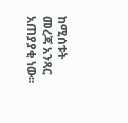ከሚሰቱት መረጃ አንጻር አጠያያቂ ነው፡፡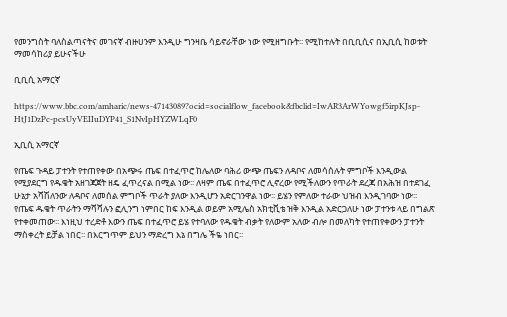የመንግስት ባለስልጣናትና መገናኛ ብዙሀንም እንዲሁ ግንዛቤ ሳይኖራቸው ነው የሚዘግቡት፡፡ የሚከተሉት በቢቢሲና በኢቢሲ ከወቱት ማመሳከሪያ ይሁናችሁ

ቢቢሲ አማርኛ

https://www.bbc.com/amharic/news-47143089?ocid=socialflow_facebook&fbclid=IwAR3ArWYowgf5irpKJsp-HtJ1DzPc-pcsUyVEIIuDYP41_S1NvIpHYZWLqF0

ኢቢሲ አማርኛ

የጤፍ ጉዳይ ፓተንት የተጠየቀው በአጭሩ ጤፍ በተፈጥሮ ከሌለው ባሕሪ ውጭ ጤፍን ለዳቦና ለመሳሰሉት ምግቦች እንዲውል የሚያደርግ የዱቄት አዘገጃጀት ዘዴ ፈጥረናል በሚል ነው፡፡ ለዛም ጤፍ በተፈጥሮ ሊኖረው የሚችለውን የጥራት ደረጃ በአሕዝ በተደገፈ ሁኔታ አሻሽለንው ለዳቦና ለመሰል ምግቦች ጥራት ያለው እንዲሆን አድርገንዋል ነው፡፡ ይሄን የምለው ተራው ህዝብ እንዲገባው ነው፡፡ የጤፍ ዱቄት ጥራትን ማሻሻሉን ፎሊንግ ነምበር ከፍ እንዲል ወይም አሚሌስ አክቲቪቴ ዝቅ እንዲል አድርጋለሁ ነው ፓተንቱ ላይ በግልጽ የተቀመጠው፡፡ እነዚህ ተረድቶ እውን ጤፍ በተፈጥሮ ይሄ የተባለው የዱቄት ብቃት የለውም አለው ብሎ በመለካት የተጠየቀውን ፓተንት ማስቀረት ይቻል ነበር፡፡ በእርግጥም ይህን ማድረግ እኔ በግሌ ችዬ ነበር፡፡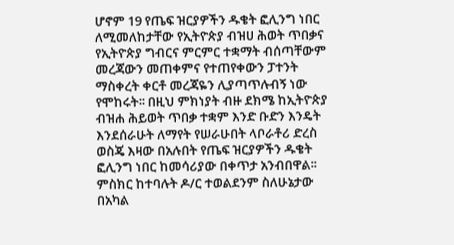ሆኖም 19 የጤፍ ዝርያዎችን ዱቄት ፎሊንግ ነበር ለሚመለከታቸው የኢትዮጵያ ብዝሀ ሕወት ጥበቃና የኢትዮጵያ ግብርና ምርምር ተቋማት ብሰጣቸውም መረጃውን መጠቀምና የተጠየቀውን ፓተንት ማስቀረት ቀርቶ መረጃዬን ሊያጣጥሉብኝ ነው የሞከሩት፡፡ በዚህ ምክነያት ብዙ ደክሜ ከኢትዮጵያ ብዝሐ ሕይወት ጥበቃ ተቋም እንድ ቡድን እንዴት እንደሰራሁት ለማየት የሠራሁበት ላቦራቶሪ ድረስ ወስጄ እዛው በአሉበት የጤፍ ዝርያዎችን ዱቄት ፎሊንግ ነበር ከመሳሪያው በቀጥታ አንብበዋል፡፡ ምስክር ከተባሉት ዶ/ር ተወልደንም ስለሁኔታው በአካል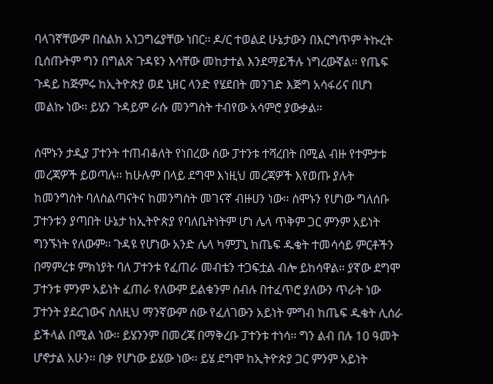ባላገኛቸውም በስልክ አነጋግሬያቸው ነበር፡፡ ዶ/ር ተወልደ ሁኔታውን በእርግጥም ትኩረት ቢሰጡትም ግን በግልጽ ጉዳዩን እሳቸው መከታተል እንደማይችሉ ነግረውኛል፡፡ የጤፍ ጉዳይ ከጅምሩ ከኢትዮጵያ ወደ ኒዘር ላንድ የሄደበት መንገድ እጅግ አሳፋሪና በሆነ መልኩ ነው፡፡ ይሄን ጉዳይም ራሱ መንግስት ተብየው አሳምሮ ያውቃል፡፡

ሰሞኑን ታዲያ ፓተንት ተጠብቆለት የነበረው ሰው ፓተንቱ ተሻረበት በሚል ብዙ የተምታቱ መረጃዎች ይወጣሉ፡፡ ከሁሉም በላይ ደግሞ እነዚህ መረጃዎች እየወጡ ያሉት ከመንግስት ባለስልጣናትና ከመንግስት መገናኛ ብዙሀን ነው፡፡ ሰሞኑን የሆነው ግለሰቡ ፓተንቱን ያጣበት ሁኔታ ከኢትዮጵያ የባለቤትነትም ሆነ ሌላ ጥቅም ጋር ምንም አይነት ግንኙነት የለውም፡፡ ጉዳዩ የሆነው አንድ ሌላ ካምፓኒ ከጤፍ ዱቄት ተመሳሳይ ምርቶችን በማምረቱ ምክነያት ባለ ፓተንቱ የፈጠራ መብቴን ተጋፍቷል ብሎ ይከሳዋል፡፡ ያኛው ደግሞ ፓተንቱ ምንም አይነት ፈጠራ የለውም ይልቁንም ሰብሉ በተፈጥሮ ያለውን ጥራት ነው ፓተንት ያደረገውና ስለዚህ ማንኛውም ሰው የፈለገውን አይነት ምግብ ከጤፍ ዱቄት ሊሰራ ይችላል በሚል ነው፡፡ ይሄንንም በመረጃ በማቅረቡ ፓተንቱ ተነሳ፡፡ ግን ልብ በሉ 10 ዓመት ሆኖታል አሁን፡፡ በቃ የሆነው ይሄው ነው፡፡ ይሄ ደግሞ ከኢትዮጵያ ጋር ምንም አይነት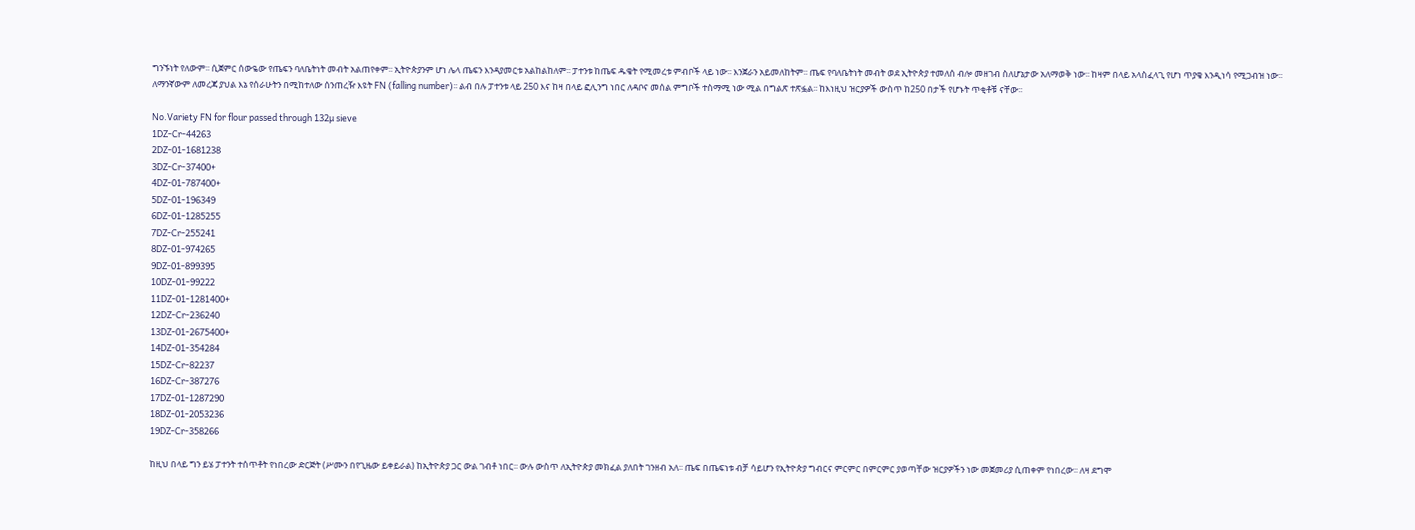ግንኙነት የለውም፡፡ ሲጀምር ሰውዬው የጤፍን ባለቤትነት መብት አልጠየቀም፡፡ ኢትዮጵያንም ሆነ ሌላ ጤፍን እንዳያመርቱ አልከልከለም፡፡ ፓተንቱ ከጤፍ ዱቄት የሚመረቱ ምብቦች ላይ ነው፡፡ እንጀራን አይመለከትም፡፡ ጤፍ የባለቤትነት መብት ወደ ኢትዮጵያ ተመለሰ ብሎ መዘገብ ስለሆኔታው አለማወቅ ነው፡፡ ከዛም በላይ አላስፈላጊ የሆነ ጥያቄ እንዲነሳ የሚጋብዝ ነው፡፡  ለማንኛውም ለመረጃ ያህል እኔ የሰራሁትን በሚከተለው ሰንጠረዥ እዩት FN (falling number)፡፡ ልብ በሉ ፓተንቱ ላይ 250 እና ከዛ በላይ ፎሊንግ ነበር ለዳቦና መሰል ምግቦች ተስማሚ ነው ሚል በግልጽ ተጽፏል፡፡ ከእነዚህ ዝርያዎች ውስጥ ከ250 በታች የሆኑት ጥቂቶቹ ናቸው፡፡

No.Variety FN for flour passed through 132µ sieve
1DZ-Cr-44263
2DZ-01-1681238
3DZ-Cr-37400+
4DZ-01-787400+
5DZ-01-196349
6DZ-01-1285255
7DZ-Cr-255241
8DZ-01-974265
9DZ-01-899395
10DZ-01-99222
11DZ-01-1281400+
12DZ-Cr-236240
13DZ-01-2675400+
14DZ-01-354284
15DZ-Cr-82237
16DZ-Cr-387276
17DZ-01-1287290
18DZ-01-2053236
19DZ-Cr-358266

ከዚህ በላይ ግን ይሄ ፓተንት ተሰጥቶት የነበረው ድርጅት (ሥሙን በየጊዜው ይቀይራል) ከኢትዮጵያ ጋር ውል ገብቶ ነበር፡፡ ውሉ ውስጥ ለኢትዮጵያ መክፈል ያለበት ገንዘብ አለ፡፡ ጤፍ በጤፍነቱ ብቻ ሳይሆን የኢትዮጵያ ግብርና ምርምር በምርምር ያወጣቸው ዝርያዎችን ነው መጀመሪያ ሲጠቀም የነበረው፡፡ ለዛ ደግሞ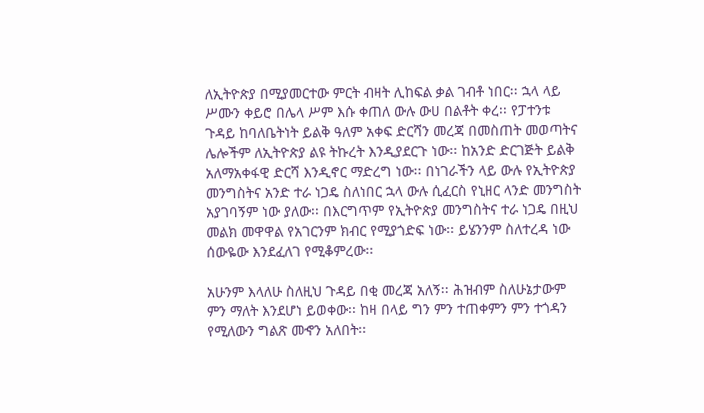ለኢትዮጵያ በሚያመርተው ምርት ብዛት ሊከፍል ቃል ገብቶ ነበር፡፡ ኋላ ላይ ሥሙን ቀይሮ በሌላ ሥም እሱ ቀጠለ ውሉ ውሀ በልቶት ቀረ፡፡ የፓተንቱ ጉዳይ ከባለቤትነት ይልቅ ዓለም አቀፍ ድርሻን መረጃ በመስጠት መወጣትና ሌሎችም ለኢትዮጵያ ልዩ ትኩረት እንዲያደርጉ ነው፡፡ ከአንድ ድርገጅት ይልቅ አለማአቀፋዊ ድርሻ እንዲኖር ማድረግ ነው፡፡ በነገራችን ላይ ውሉ የኢትዮጵያ መንግስትና አንድ ተራ ነጋዴ ስለነበር ኋላ ውሉ ሲፈርስ የኒዘር ላንድ መንግስት አያገባኝም ነው ያለው፡፡ በእርግጥም የኢትዮጵያ መንግስትና ተራ ነጋዴ በዚህ መልክ መዋዋል የአገርንም ክብር የሚያጎድፍ ነው፡፡ ይሄንንም ስለተረዳ ነው ሰውዬው እንደፈለገ የሚቆምረው፡፡

አሁንም እላለሁ ስለዚህ ጉዳይ በቂ መረጃ አለኝ፡፡ ሕዝብም ስለሁኔታውም ምን ማለት እንደሆነ ይወቀው፡፡ ከዛ በላይ ግን ምን ተጠቀምን ምን ተጎዳን የሚለውን ግልጽ መኆን አለበት፡፡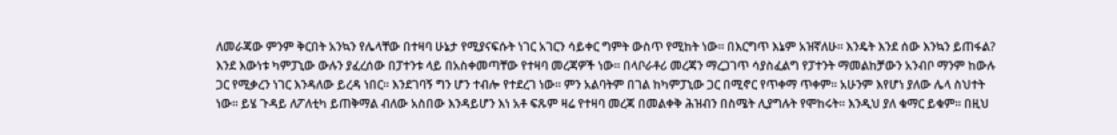ለመራጃው ምንም ቅርበት አንኳን የሌላቸው በተዛባ ሁኔታ የሚያናፍሱት ነገር አገርን ሳይቀር ግምት ውስጥ የሚከት ነው፡፡ በእርግጥ እኔም አዝኛለሁ፡፡ እንዴት እንደ ሰው እንኳን ይጠፋል? እንደ እውነቱ ካምፓኒው ውሉን ያፈረሰው በፓተንቱ ላይ በአስቀመጣቸው የተዛባ መረጃዎች ነው፡፡ በላቦራቶሪ መረጃን ማረጋገጥ ሳያስፈልግ የፓተንት ማመልከቻውን አንብቦ ማንም ከውሉ ጋር የሚቃረን ነገር እንዳለው ይረዳ ነበር፡፡ እንደገባኝ ግን ሆን ተብሎ የተደረገ ነው፡፡ ምን አልባትም በገል ከካምፓኒው ጋር በሚኖር የጥቀማ ጥቀም፡፡ አሁንም እየሆነ ያለው ሌላ ስህተት ነው፡፡ ይሄ ጉዳይ ለፖለቲካ ይጠቅማል ብለው አስበው እንዳይሆን እነ አቶ ፍጹም ዛሬ የተዛባ መረጃ በመልቀቅ ሕዝብን በስሜት ሊያግሉት የሞከሩት፡፡ እንዲህ ያለ ቁማር ይቁም፡፡ በዚህ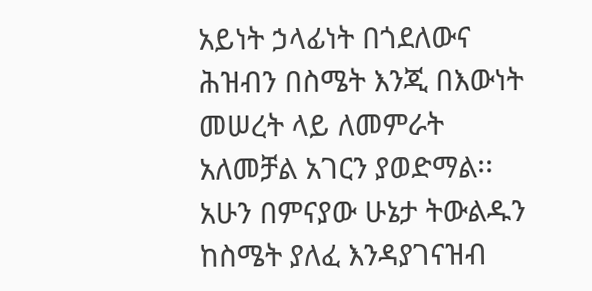አይነት ኃላፊነት በጎደለውና ሕዝብን በስሜት እንጂ በእውነት መሠረት ላይ ለመምራት አለመቻል አገርን ያወድማል፡፡ አሁን በምናያው ሁኔታ ትውልዱን ከስሜት ያለፈ እንዳያገናዝብ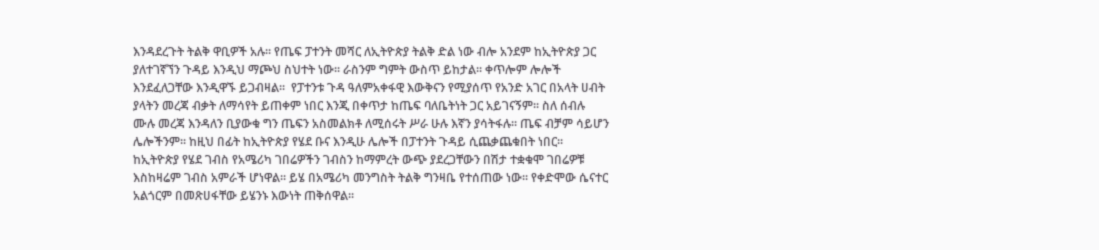እንዳደረጉት ትልቅ ዋቢዎች አሉ፡፡ የጤፍ ፓተንት መሻር ለኢትዮጵያ ትልቅ ድል ነው ብሎ አንደም ከኢትዮጵያ ጋር ያለተገኛኘን ጉዳይ እንዲህ ማጮህ ስህተት ነው፡፡ ራስንም ግምት ውስጥ ይከታል፡፡ ቀጥሎም ሎሎች እንደፈለጋቸው እንዲዋኙ ይጋብዛል፡፡  የፓተንቱ ጉዳ ዓለምአቀፋዊ እውቅናን የሚያሰጥ የአንድ አገር በአላት ሀብት ያላትን መረጃ ብቃት ለማሳየት ይጠቀም ነበር እንጂ በቀጥታ ከጤፍ ባለቤትነት ጋር አይገናኝም፡፡ ስለ ሰብሉ ሙሉ መረጃ እንዳለን ቢያውቁ ግን ጤፍን አስመልክቶ ለሚሰሩት ሥራ ሁሉ እኛን ያሳትፋሉ፡፡ ጤፍ ብቻም ሳይሆን ሌሎችንም፡፡ ከዚህ በፊት ከኢትዮጵያ የሄደ ቡና እንዲሁ ሌሎች በፓተንት ጉዳይ ሲጨቃጨቁበት ነበር፡፡ ከኢትዮጵያ የሄደ ገብስ የአሜሪካ ገበሬዎችን ገብስን ከማምረት ውጭ ያደረጋቸውን በሽታ ተቋቁሞ ገበሬዎቹ እስከዛሬም ገብስ አምራች ሆነዋል፡፡ ይሄ በአሜሪካ መንግስት ትልቅ ግንዛቤ የተሰጠው ነው፡፡ የቀድሞው ሴናተር አልጎርም በመጽሀፋቸው ይሄንኑ እውነት ጠቅሰዋል፡፡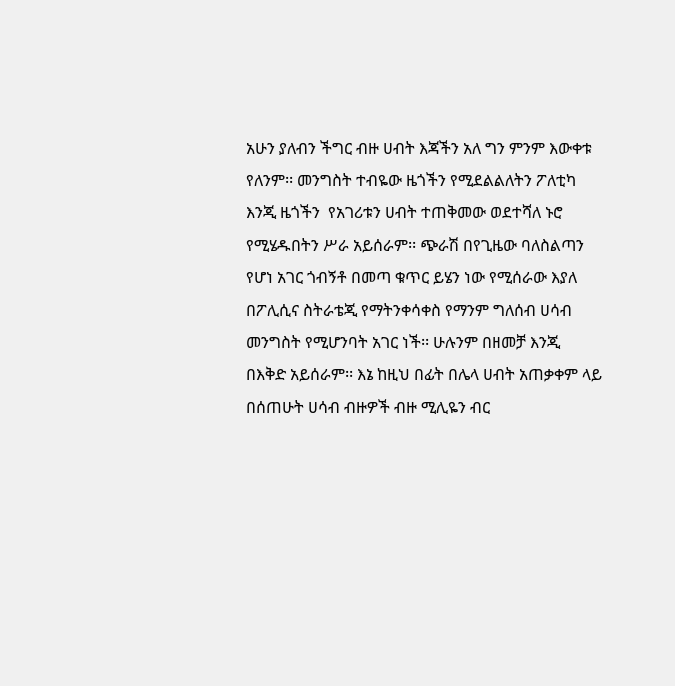አሁን ያለብን ችግር ብዙ ሀብት እጃችን አለ ግን ምንም እውቀቱ የለንም፡፡ መንግስት ተብዬው ዜጎችን የሚደልልለትን ፖለቲካ እንጂ ዜጎችን  የአገሪቱን ሀብት ተጠቅመው ወደተሻለ ኑሮ የሚሄዱበትን ሥራ አይሰራም፡፡ ጭራሽ በየጊዜው ባለስልጣን የሆነ አገር ጎብኝቶ በመጣ ቁጥር ይሄን ነው የሚሰራው እያለ በፖሊሲና ስትራቴጂ የማትንቀሳቀስ የማንም ግለሰብ ሀሳብ መንግስት የሚሆንባት አገር ነች፡፡ ሁሉንም በዘመቻ እንጂ በእቅድ አይሰራም፡፡ እኔ ከዚህ በፊት በሌላ ሀብት አጠቃቀም ላይ በሰጠሁት ሀሳብ ብዙዎች ብዙ ሚሊዬን ብር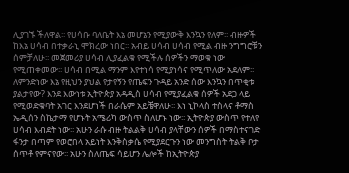ሊያገኙ ችለዋል፡፡ የሀሳቡ ባለቤት እኔ መሆኔን የሚያውቅ እንኳን የለም፡፡ ብዙዎች ከእኔ ሀሳብ በተቃራኒ ሞክረው ነበር፡፡ አብይ ሀሳብ ሀሳብ የሚል ብዙ ንግግሮቹን ሰምቻለሁ፡፡ መጀመሪያ ሀሳብ ሊያፈልቁ የሚችሉ ሰዎችን ማወቁ ነው የሚጠቀመው፡፡ ሀሳብ በሚል ማንም እየተነሳ የሚያነሳና የሚጥለው አደለም፡፡ ለምንድነው እኔ የዚህን ያህል የታየኝን የጤፍን ጉዳይ አንድ ሰው እንኳን በጥቂቱ ያልታየው? እንደ እውነቱ ኢትዮጵያ አዳዲስ ሀሳብ የሚያፈልቁ ሰዎች አደጋ ላይ የሚወድቁባት አገር እንደሆነች በራሴም አይቼዋለሁ፡፡ እነ ኒኮላስ ተስላና ቶማስ ኤዲሰን ስኬታማ የሆኑት አሜሪካ ውስጥ ስለሆኑ ነው፡፡ ኢትዮጵያ ውስጥ የተለየ ሀሳብ እብደት ነው፡፡ አሁን ራሱ ብዙ ትልልቅ ሀሳብ ያላቸውን ሰዎች በማስተናገድ ፋንታ በጣም የወሮበላ አይነት እንቅስቃሴ የሚያደርጉን ነው መንግስት ትልቅ ቦታ ሰጥቶ የምናየው፡፡ አሁን ስለጤፍ ሳይሆን ሌሎች ከኢትዮጵያ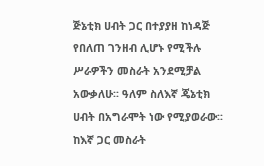ጅኔቲክ ሀብት ጋር በተያያዘ ከነዳጅ የበለጠ ገንዘብ ሊሆኑ የሚችሉ ሥራዎችን መስራት አንደሚቻል አውቃለሁ፡፡ ዓለም ስለእኛ ጄኔቲክ ሀብት በአግራሞት ነው የሚያወራው፡፡ ከእኛ ጋር መስራት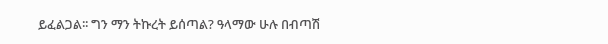ይፈልጋል፡፡ ግን ማን ትኩረት ይሰጣል? ዓላማው ሁሉ በብጣሽ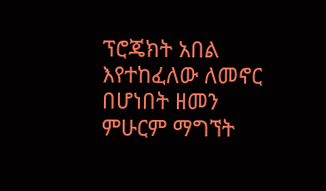ፕሮጄክት አበል እየተከፈለው ለመኖር በሆነበት ዘመን ምሁርም ማግኘት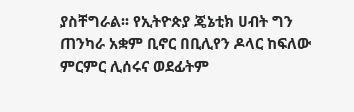ያስቸግራል፡፡ የኢትዮጵያ ጄኔቲክ ሀብት ግን ጠንካራ አቋም ቢኖር በቢሊየን ዶላር ከፍለው ምርምር ሊሰሩና ወደፊትም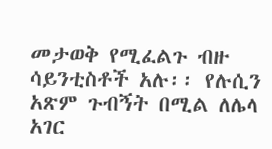መታወቅ የሚፈልጉ ብዙ ሳይንቲስቶች አሉ፡፡ የሉሲን አጽም ጉብኝት በሚል ለሌላ አገር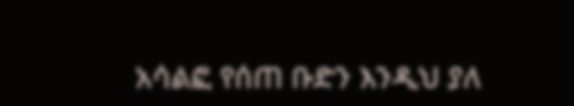አሳልፎ የሰጠ ቡድን እንዲህ ያለ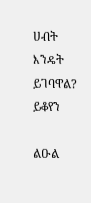ሀብት እንዴት ይገባዋል? ይቆየን

ልዑል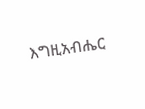እግዚአብሔር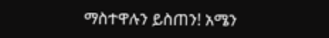ማስተዋሉን ይስጠን! አሜን